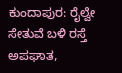ಕುಂದಾಪುರ: ರೈಲ್ವೇ ಸೇತುವೆ ಬಳಿ ರಸ್ತೆ ಅಪಘಾತ,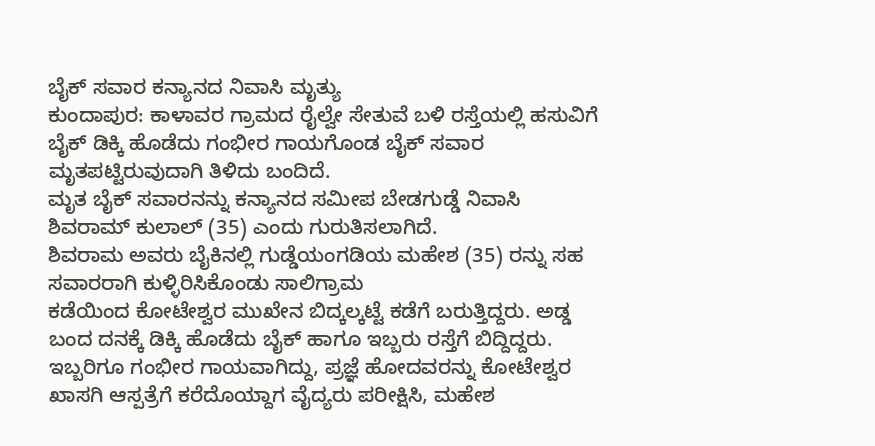ಬೈಕ್ ಸವಾರ ಕನ್ಯಾನದ ನಿವಾಸಿ ಮೃತ್ಯು
ಕುಂದಾಪುರ: ಕಾಳಾವರ ಗ್ರಾಮದ ರೈಲ್ವೇ ಸೇತುವೆ ಬಳಿ ರಸ್ತೆಯಲ್ಲಿ ಹಸುವಿಗೆ ಬೈಕ್ ಡಿಕ್ಕಿ ಹೊಡೆದು ಗಂಭೀರ ಗಾಯಗೊಂಡ ಬೈಕ್ ಸವಾರ ಮೃತಪಟ್ಟಿರುವುದಾಗಿ ತಿಳಿದು ಬಂದಿದೆ.
ಮೃತ ಬೈಕ್ ಸವಾರನನ್ನು ಕನ್ಯಾನದ ಸಮೀಪ ಬೇಡಗುಡ್ಡೆ ನಿವಾಸಿ ಶಿವರಾಮ್ ಕುಲಾಲ್ (35) ಎಂದು ಗುರುತಿಸಲಾಗಿದೆ.
ಶಿವರಾಮ ಅವರು ಬೈಕಿನಲ್ಲಿ ಗುಡ್ಡೆಯಂಗಡಿಯ ಮಹೇಶ (35) ರನ್ನು ಸಹ ಸವಾರರಾಗಿ ಕುಳ್ಳಿರಿಸಿಕೊಂಡು ಸಾಲಿಗ್ರಾಮ
ಕಡೆಯಿಂದ ಕೋಟೇಶ್ವರ ಮುಖೇನ ಬಿದ್ಕಲ್ಕಟ್ಟೆ ಕಡೆಗೆ ಬರುತ್ತಿದ್ದರು. ಅಡ್ಡ ಬಂದ ದನಕ್ಕೆ ಡಿಕ್ಕಿ ಹೊಡೆದು ಬೈಕ್ ಹಾಗೂ ಇಬ್ಬರು ರಸ್ತೆಗೆ ಬಿದ್ದಿದ್ದರು.
ಇಬ್ಬರಿಗೂ ಗಂಭೀರ ಗಾಯವಾಗಿದ್ದು, ಪ್ರಜ್ಞೆ ಹೋದವರನ್ನು ಕೋಟೇಶ್ವರ ಖಾಸಗಿ ಆಸ್ಪತ್ರೆಗೆ ಕರೆದೊಯ್ದಾಗ ವೈದ್ಯರು ಪರೀಕ್ಷಿಸಿ, ಮಹೇಶ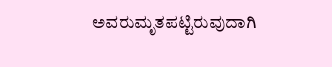ಅವರುಮೃತಪಟ್ಟಿರುವುದಾಗಿ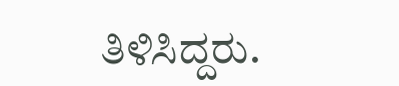ತಿಳಿಸಿದ್ದರು.